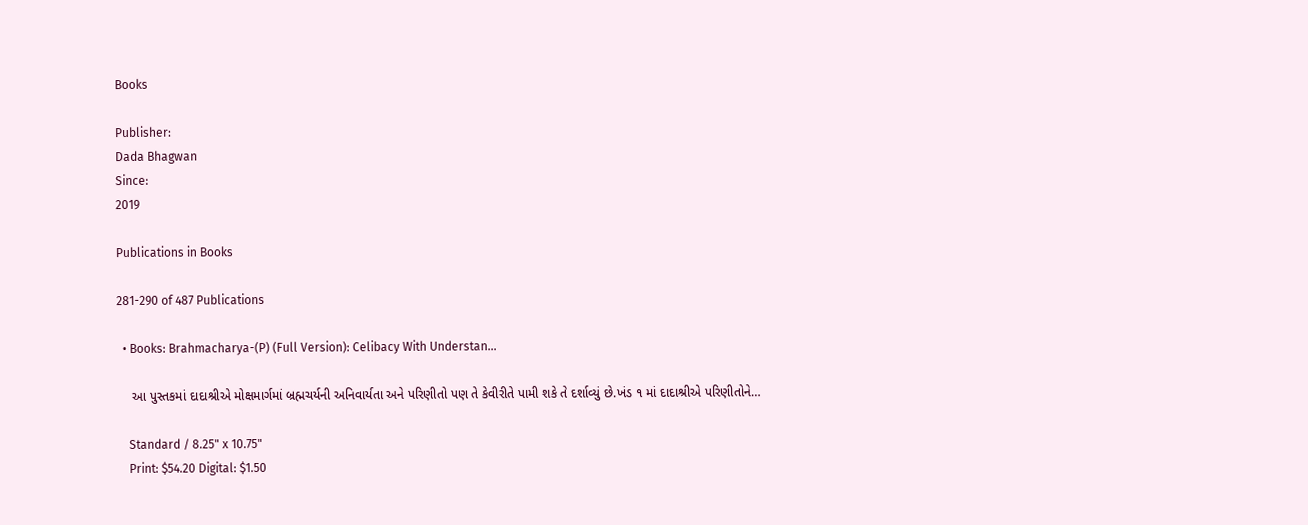Books

Publisher:
Dada Bhagwan
Since:
2019

Publications in Books

281-290 of 487 Publications

  • Books: Brahmacharya-(P) (Full Version): Celibacy With Understan…

    આ પુસ્તકમાં દાદાશ્રીએ મોક્ષમાર્ગમાં બ્રહ્મચર્યની અનિવાર્યતા અને પરિણીતો પણ તે કેવીરીતે પામી શકે તે દર્શાવ્યું છે.ખંડ ૧ માં દાદાશ્રીએ પરિણીતોને…

    Standard / 8.25" x 10.75"
    Print: $54.20 Digital: $1.50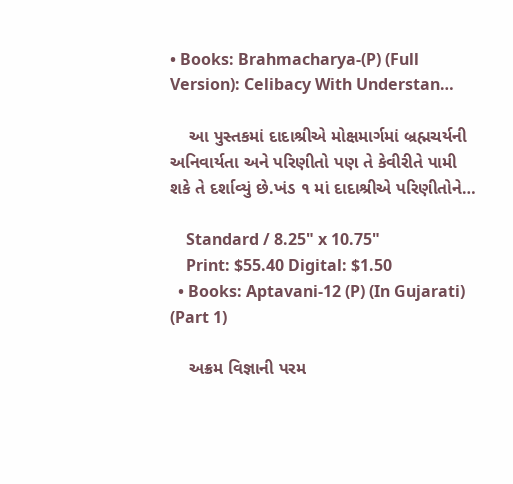• Books: Brahmacharya-(P) (Full Version): Celibacy With Understan…

    આ પુસ્તકમાં દાદાશ્રીએ મોક્ષમાર્ગમાં બ્રહ્મચર્યની અનિવાર્યતા અને પરિણીતો પણ તે કેવીરીતે પામી શકે તે દર્શાવ્યું છે.ખંડ ૧ માં દાદાશ્રીએ પરિણીતોને…

    Standard / 8.25" x 10.75"
    Print: $55.40 Digital: $1.50
  • Books: Aptavani-12 (P) (In Gujarati) (Part 1)

    અક્રમ વિજ્ઞાની પરમ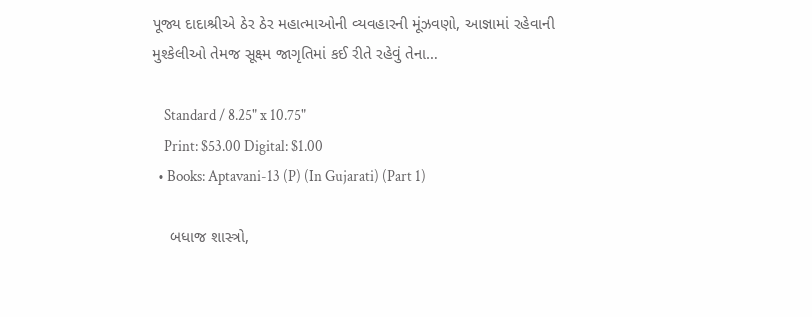પૂજ્ય દાદાશ્રીએ ઠેર ઠેર મહાત્માઓની વ્યવહારની મૂંઝવણો, આજ્ઞામાં રહેવાની મુશ્કેલીઓ તેમજ સૂક્ષ્મ જાગૃતિમાં કઈ રીતે રહેવું તેના…

    Standard / 8.25" x 10.75"
    Print: $53.00 Digital: $1.00
  • Books: Aptavani-13 (P) (In Gujarati) (Part 1)

    બધાજ શાસ્ત્રો,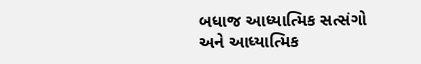બધાજ આધ્યાત્મિક સત્સંગો અને આધ્યાત્મિક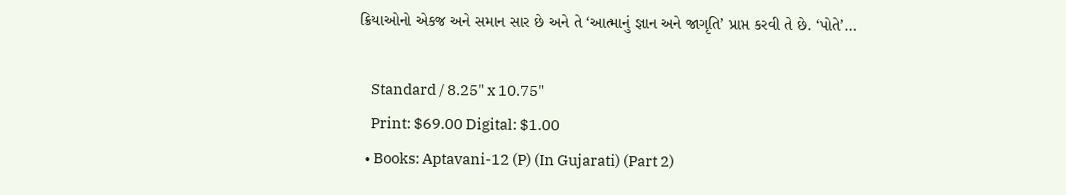ક્રિયાઓનો એકજ અને સમાન સાર છે અને તે ‘આત્માનું જ્ઞાન અને જાગૃતિ’ પ્રાપ્ત કરવી તે છે. ‘પોતે’…

    Standard / 8.25" x 10.75"
    Print: $69.00 Digital: $1.00
  • Books: Aptavani-12 (P) (In Gujarati) (Part 2)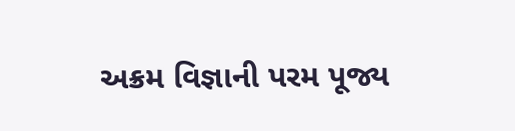અક્રમ વિજ્ઞાની પરમ પૂજ્ય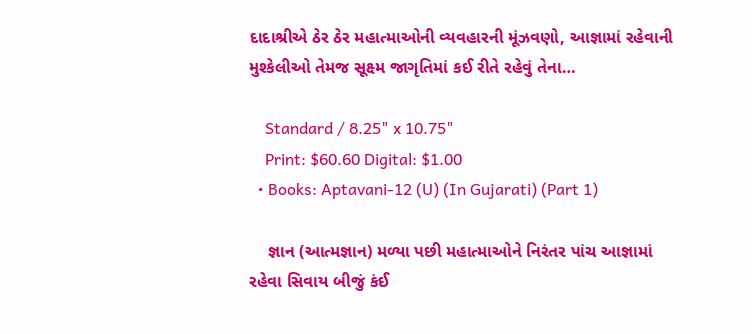દાદાશ્રીએ ઠેર ઠેર મહાત્માઓની વ્યવહારની મૂંઝવણો, આજ્ઞામાં રહેવાની મુશ્કેલીઓ તેમજ સૂક્ષ્મ જાગૃતિમાં કઈ રીતે રહેવું તેના…

    Standard / 8.25" x 10.75"
    Print: $60.60 Digital: $1.00
  • Books: Aptavani-12 (U) (In Gujarati) (Part 1)

    જ્ઞાન (આત્મજ્ઞાન) મળ્યા પછી મહાત્માઓને નિરંતર પાંચ આજ્ઞામાં રહેવા સિવાય બીજું કંઈ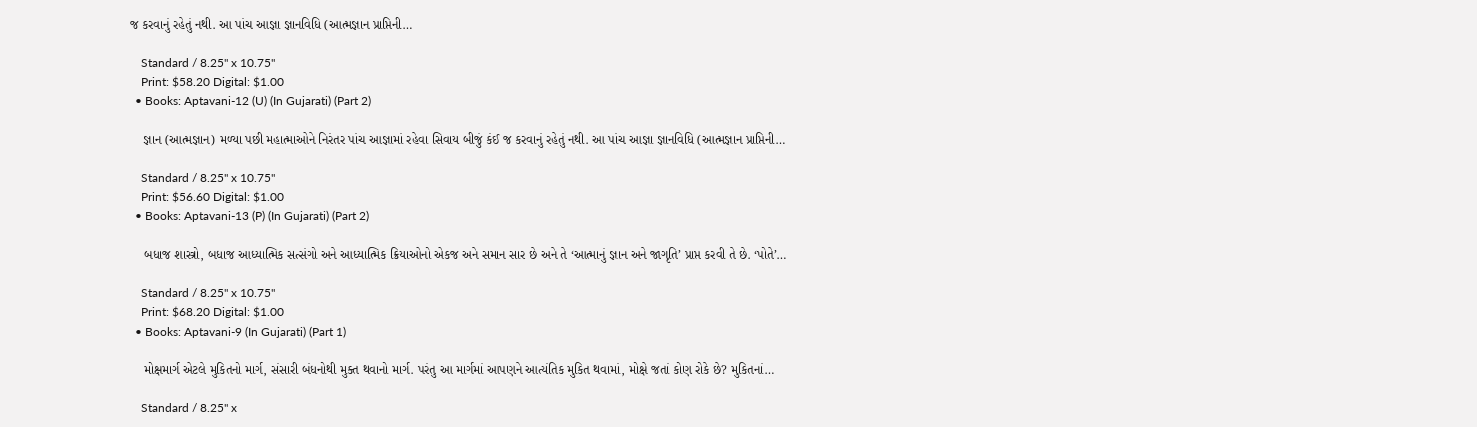જ કરવાનું રહેતું નથી. આ પાંચ આજ્ઞા જ્ઞાનવિધિ (આત્મજ્ઞાન પ્રાપ્તિની…

    Standard / 8.25" x 10.75"
    Print: $58.20 Digital: $1.00
  • Books: Aptavani-12 (U) (In Gujarati) (Part 2)

    જ્ઞાન (આત્મજ્ઞાન) મળ્યા પછી મહાત્માઓને નિરંતર પાંચ આજ્ઞામાં રહેવા સિવાય બીજું કંઈ જ કરવાનું રહેતું નથી. આ પાંચ આજ્ઞા જ્ઞાનવિધિ (આત્મજ્ઞાન પ્રાપ્તિની…

    Standard / 8.25" x 10.75"
    Print: $56.60 Digital: $1.00
  • Books: Aptavani-13 (P) (In Gujarati) (Part 2)

    બધાજ શાસ્ત્રો, બધાજ આધ્યાત્મિક સત્સંગો અને આધ્યાત્મિક ક્રિયાઓનો એકજ અને સમાન સાર છે અને તે ‘આત્માનું જ્ઞાન અને જાગૃતિ’ પ્રાપ્ત કરવી તે છે. ‘પોતે’…

    Standard / 8.25" x 10.75"
    Print: $68.20 Digital: $1.00
  • Books: Aptavani-9 (In Gujarati) (Part 1)

    મોક્ષમાર્ગ એટલે મુકિતનો માર્ગ, સંસારી બંધનોથી મુક્ત થવાનો માર્ગ. પરંતુ આ માર્ગમાં આપણને આત્યંતિક મુકિત થવામાં, મોક્ષે જતાં કોણ રોકે છે? મુકિતનાં…

    Standard / 8.25" x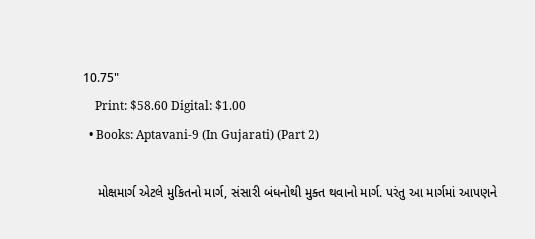10.75"
    Print: $58.60 Digital: $1.00
  • Books: Aptavani-9 (In Gujarati) (Part 2)

    મોક્ષમાર્ગ એટલે મુકિતનો માર્ગ, સંસારી બંધનોથી મુક્ત થવાનો માર્ગ. પરંતુ આ માર્ગમાં આપણને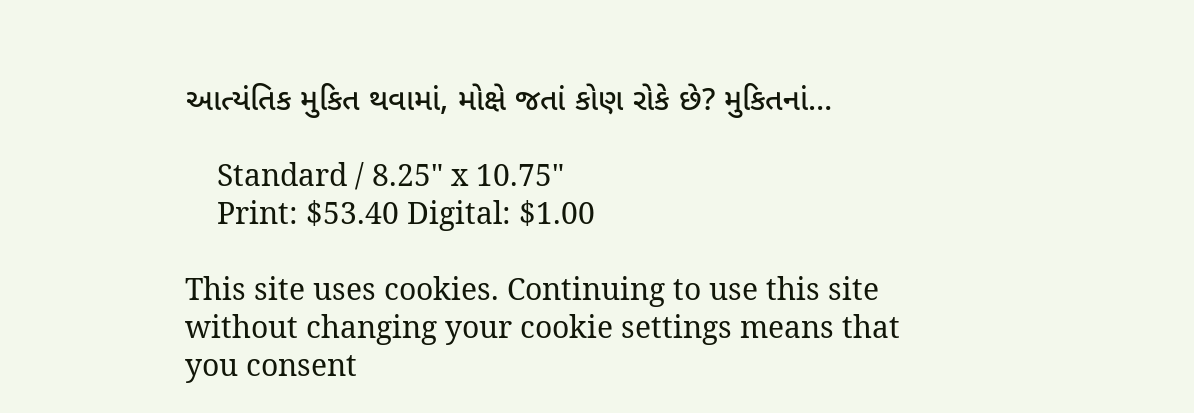આત્યંતિક મુકિત થવામાં, મોક્ષે જતાં કોણ રોકે છે? મુકિતનાં…

    Standard / 8.25" x 10.75"
    Print: $53.40 Digital: $1.00

This site uses cookies. Continuing to use this site without changing your cookie settings means that you consent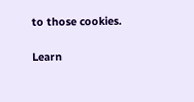to those cookies.

Learn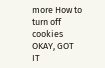more How to turn off cookies
OKAY, GOT IT